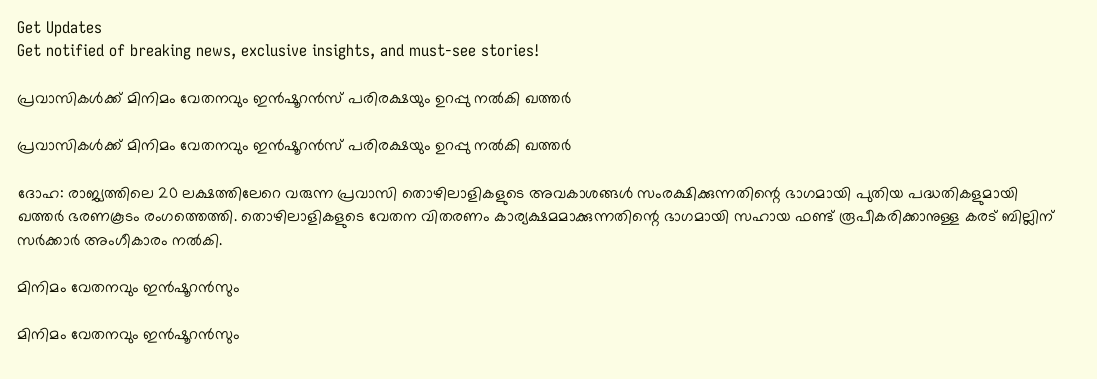Get Updates
Get notified of breaking news, exclusive insights, and must-see stories!

പ്രവാസികള്‍ക്ക് മിനിമം വേതനവും ഇന്‍ഷൂറന്‍സ് പരിരക്ഷയും ഉറപ്പു നല്‍കി ഖത്തര്‍

പ്രവാസികള്‍ക്ക് മിനിമം വേതനവും ഇന്‍ഷൂറന്‍സ് പരിരക്ഷയും ഉറപ്പു നല്‍കി ഖത്തര്‍

ദോഹ: രാജ്യത്തിലെ 20 ലക്ഷത്തിലേറെ വരുന്ന പ്രവാസി തൊഴിലാളികളുടെ അവകാശങ്ങള്‍ സംരക്ഷിക്കുന്നതിന്റെ ഭാഗമായി പുതിയ പദ്ധതികളുമായി ഖത്തര്‍ ഭരണകൂടം രംഗത്തെത്തി. തൊഴിലാളികളുടെ വേതന വിതരണം കാര്യക്ഷമമാക്കുന്നതിന്റെ ഭാഗമായി സഹായ ഫണ്ട് രൂപീകരിക്കാനുള്ള കരട് ബില്ലിന് സര്‍ക്കാര്‍ അംഗീകാരം നല്‍കി.

മിനിമം വേതനവും ഇന്‍ഷൂറന്‍സും

മിനിമം വേതനവും ഇന്‍ഷൂറന്‍സും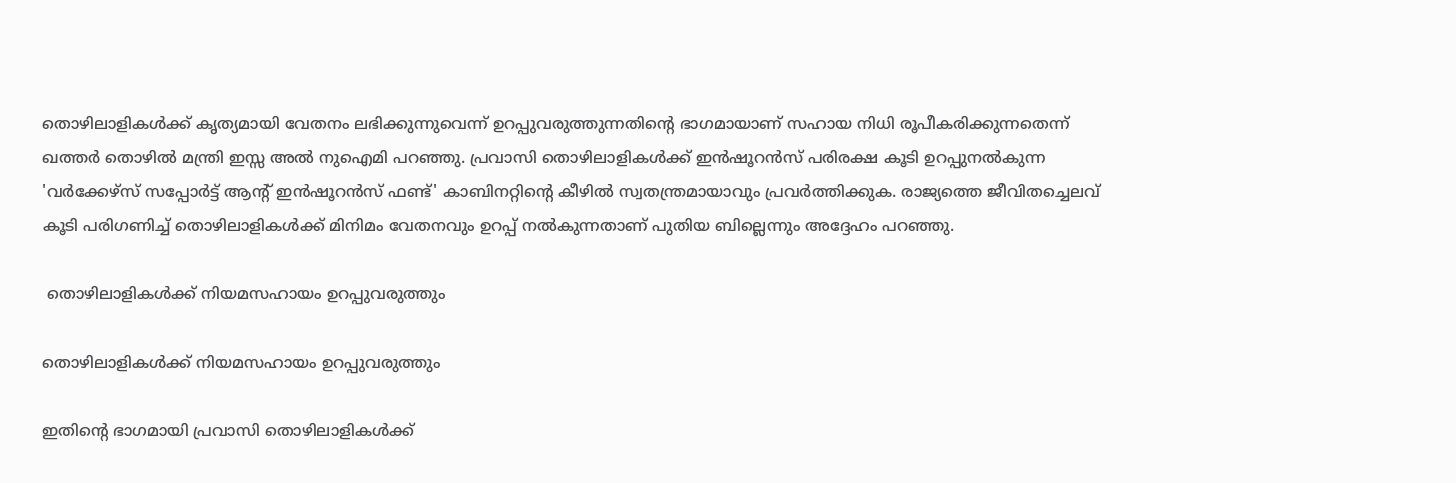തൊഴിലാളികള്‍ക്ക് കൃത്യമായി വേതനം ലഭിക്കുന്നുവെന്ന് ഉറപ്പുവരുത്തുന്നതിന്റെ ഭാഗമായാണ് സഹായ നിധി രൂപീകരിക്കുന്നതെന്ന് ഖത്തര്‍ തൊഴില്‍ മന്ത്രി ഇസ്സ അല്‍ നുഐമി പറഞ്ഞു. പ്രവാസി തൊഴിലാളികള്‍ക്ക് ഇന്‍ഷൂറന്‍സ് പരിരക്ഷ കൂടി ഉറപ്പുനല്‍കുന്ന 'വര്‍ക്കേഴ്‌സ് സപ്പോര്‍ട്ട് ആന്റ് ഇന്‍ഷൂറന്‍സ് ഫണ്ട്' കാബിനറ്റിന്റെ കീഴില്‍ സ്വതന്ത്രമായാവും പ്രവര്‍ത്തിക്കുക. രാജ്യത്തെ ജീവിതച്ചെലവ് കൂടി പരിഗണിച്ച് തൊഴിലാളികള്‍ക്ക് മിനിമം വേതനവും ഉറപ്പ് നല്‍കുന്നതാണ് പുതിയ ബില്ലെന്നും അദ്ദേഹം പറഞ്ഞു.

 തൊഴിലാളികള്‍ക്ക് നിയമസഹായം ഉറപ്പുവരുത്തും

തൊഴിലാളികള്‍ക്ക് നിയമസഹായം ഉറപ്പുവരുത്തും

ഇതിന്റെ ഭാഗമായി പ്രവാസി തൊഴിലാളികള്‍ക്ക്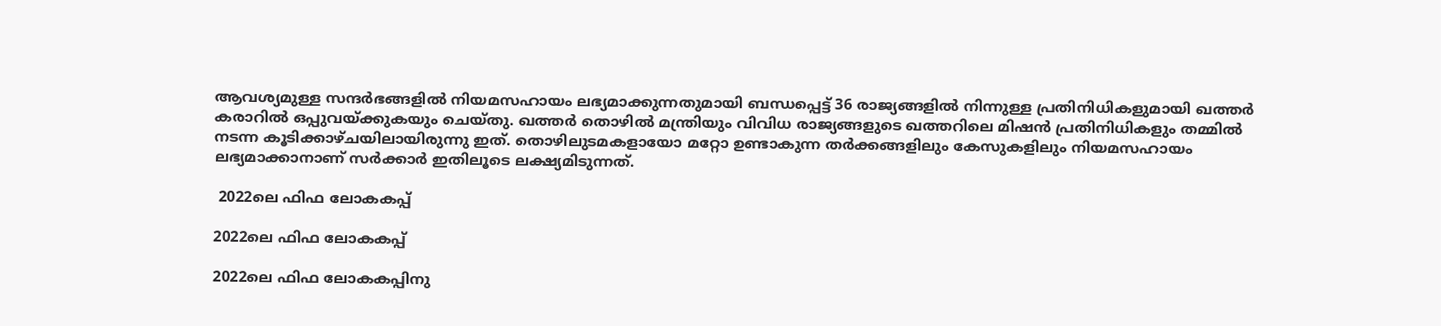ആവശ്യമുള്ള സന്ദര്‍ഭങ്ങളില്‍ നിയമസഹായം ലഭ്യമാക്കുന്നതുമായി ബന്ധപ്പെട്ട് 36 രാജ്യങ്ങളില്‍ നിന്നുള്ള പ്രതിനിധികളുമായി ഖത്തര്‍ കരാറില്‍ ഒപ്പുവയ്ക്കുകയും ചെയ്തു. ഖത്തര്‍ തൊഴില്‍ മന്ത്രിയും വിവിധ രാജ്യങ്ങളുടെ ഖത്തറിലെ മിഷന്‍ പ്രതിനിധികളും തമ്മില്‍ നടന്ന കൂടിക്കാഴ്ചയിലായിരുന്നു ഇത്. തൊഴിലുടമകളായോ മറ്റോ ഉണ്ടാകുന്ന തര്‍ക്കങ്ങളിലും കേസുകളിലും നിയമസഹായം ലഭ്യമാക്കാനാണ് സര്‍ക്കാര്‍ ഇതിലൂടെ ലക്ഷ്യമിടുന്നത്.

 2022ലെ ഫിഫ ലോകകപ്പ്

2022ലെ ഫിഫ ലോകകപ്പ്

2022ലെ ഫിഫ ലോകകപ്പിനു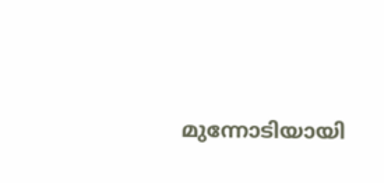മുന്നോടിയായി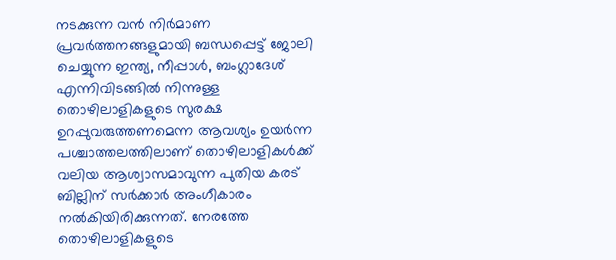നടക്കുന്ന വന്‍ നിര്‍മാണ പ്രവര്‍ത്തനങ്ങളുമായി ബന്ധപ്പെട്ട് ജോലി ചെയ്യുന്ന ഇന്ത്യ, നീപ്പാള്‍, ബംഗ്ലാദേശ് എന്നിവിടങ്ങില്‍ നിന്നുള്ള തൊഴിലാളികളുടെ സുരക്ഷ ഉറപ്പുവരുത്തണമെന്ന ആവശ്യം ഉയര്‍ന്ന പശ്ചാത്തലത്തിലാണ് തൊഴിലാളികള്‍ക്ക് വലിയ ആശ്വാസമാവുന്ന പുതിയ കരട് ബില്ലിന് സര്‍ക്കാര്‍ അംഗീകാരം നല്‍കിയിരിക്കുന്നത്. നേരത്തേ തൊഴിലാളികളുടെ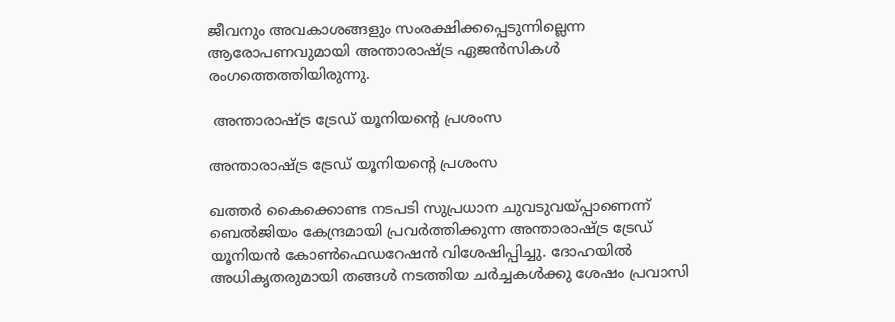ജീവനും അവകാശങ്ങളും സംരക്ഷിക്കപ്പെടുന്നില്ലെന്ന ആരോപണവുമായി അന്താരാഷ്ട്ര ഏജന്‍സികള്‍ രംഗത്തെത്തിയിരുന്നു.

 അന്താരാഷ്ട്ര ട്രേഡ് യൂനിയന്റെ പ്രശംസ

അന്താരാഷ്ട്ര ട്രേഡ് യൂനിയന്റെ പ്രശംസ

ഖത്തര്‍ കൈക്കൊണ്ട നടപടി സുപ്രധാന ചുവടുവയ്പ്പാണെന്ന് ബെല്‍ജിയം കേന്ദ്രമായി പ്രവര്‍ത്തിക്കുന്ന അന്താരാഷ്ട്ര ട്രേഡ് യൂനിയന്‍ കോണ്‍ഫെഡറേഷന്‍ വിശേഷിപ്പിച്ചു. ദോഹയില്‍ അധികൃതരുമായി തങ്ങള്‍ നടത്തിയ ചര്‍ച്ചകള്‍ക്കു ശേഷം പ്രവാസി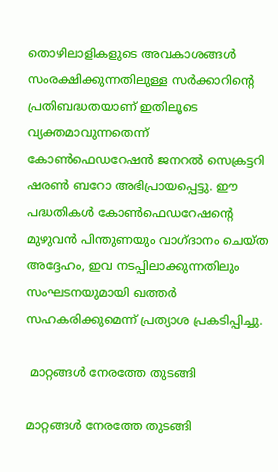തൊഴിലാളികളുടെ അവകാശങ്ങള്‍ സംരക്ഷിക്കുന്നതിലുള്ള സര്‍ക്കാറിന്റെ പ്രതിബദ്ധതയാണ് ഇതിലൂടെ വ്യക്തമാവുന്നതെന്ന് കോണ്‍ഫെഡറേഷന്‍ ജനറല്‍ സെക്രട്ടറി ഷരണ്‍ ബറോ അഭിപ്രായപ്പെട്ടു. ഈ പദ്ധതികള്‍ കോണ്‍ഫെഡറേഷന്റെ മുഴുവന്‍ പിന്തുണയും വാഗ്ദാനം ചെയ്ത അദ്ദേഹം, ഇവ നടപ്പിലാക്കുന്നതിലും സംഘടനയുമായി ഖത്തര്‍ സഹകരിക്കുമെന്ന് പ്രത്യാശ പ്രകടിപ്പിച്ചു.

 മാറ്റങ്ങള്‍ നേരത്തേ തുടങ്ങി

മാറ്റങ്ങള്‍ നേരത്തേ തുടങ്ങി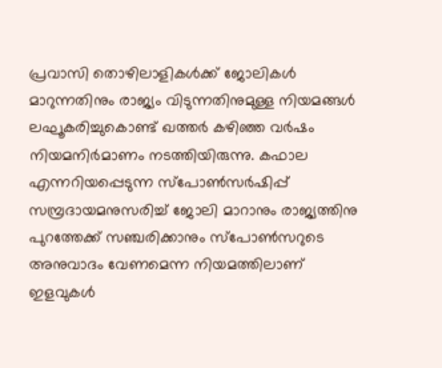പ്രവാസി തൊഴിലാളികള്‍ക്ക് ജോലികള്‍ മാറുന്നതിനും രാജ്യം വിടുന്നതിനുമുള്ള നിയമങ്ങള്‍ ലഘൂകരിച്ചുകൊണ്ട് ഖത്തര്‍ കഴിഞ്ഞ വര്‍ഷം നിയമനിര്‍മാണം നടത്തിയിരുന്നു. കഫാല എന്നറിയപ്പെടുന്ന സ്‌പോണ്‍സര്‍ഷിപ്പ് സമ്പ്രദായമനുസരിച്ച് ജോലി മാറാനും രാജ്യത്തിനു പുറത്തേക്ക് സഞ്ചരിക്കാനും സ്‌പോണ്‍സറുടെ അനുവാദം വേണമെന്ന നിയമത്തിലാണ് ഇളവുകള്‍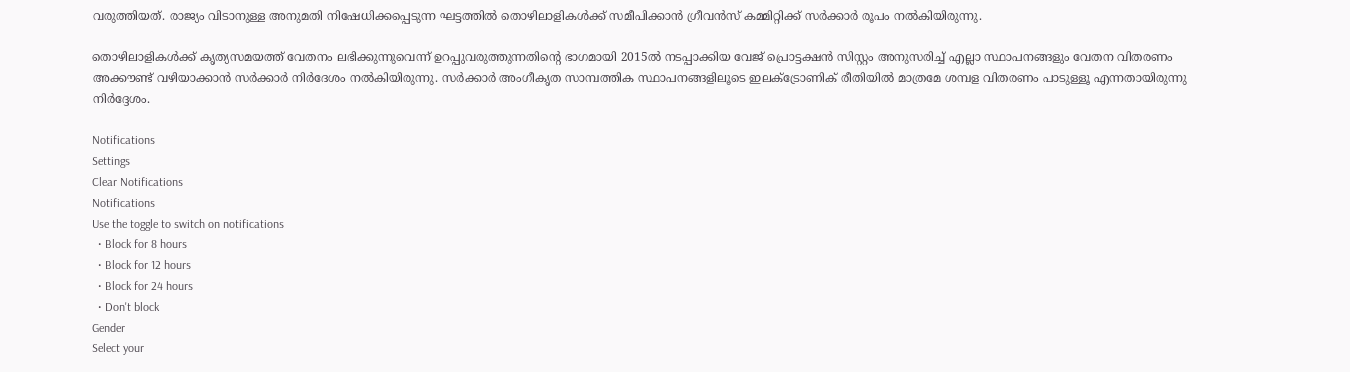വരുത്തിയത്. രാജ്യം വിടാനുള്ള അനുമതി നിഷേധിക്കപ്പെടുന്ന ഘട്ടത്തില്‍ തൊഴിലാളികള്‍ക്ക് സമീപിക്കാന്‍ ഗ്രീവന്‍സ് കമ്മിറ്റിക്ക് സര്‍ക്കാര്‍ രൂപം നല്‍കിയിരുന്നു.

തൊഴിലാളികള്‍ക്ക് കൃത്യസമയത്ത് വേതനം ലഭിക്കുന്നുവെന്ന് ഉറപ്പുവരുത്തുന്നതിന്റെ ഭാഗമായി 2015ല്‍ നടപ്പാക്കിയ വേജ് പ്രൊട്ടക്ഷന്‍ സിസ്റ്റം അനുസരിച്ച് എല്ലാ സ്ഥാപനങ്ങളും വേതന വിതരണം അക്കൗണ്ട് വഴിയാക്കാന്‍ സര്‍ക്കാര്‍ നിര്‍ദേശം നല്‍കിയിരുന്നു. സര്‍ക്കാര്‍ അംഗീകൃത സാമ്പത്തിക സ്ഥാപനങ്ങളിലൂടെ ഇലക്ട്രോണിക് രീതിയില്‍ മാത്രമേ ശമ്പള വിതരണം പാടുള്ളൂ എന്നതായിരുന്നു നിര്‍ദ്ദേശം.

Notifications
Settings
Clear Notifications
Notifications
Use the toggle to switch on notifications
  • Block for 8 hours
  • Block for 12 hours
  • Block for 24 hours
  • Don't block
Gender
Select your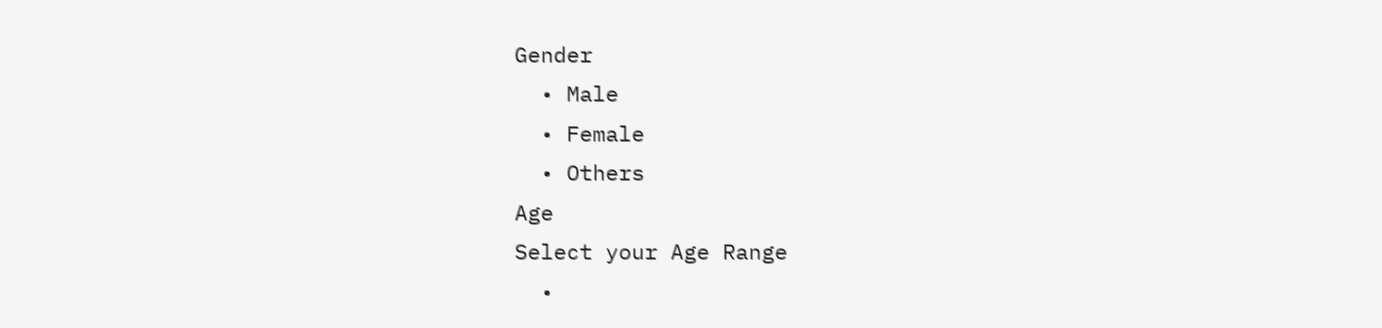Gender
  • Male
  • Female
  • Others
Age
Select your Age Range
  •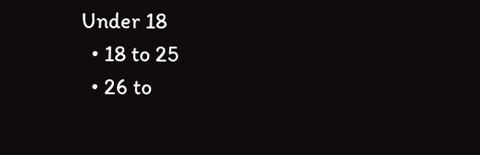Under 18
  • 18 to 25
  • 26 to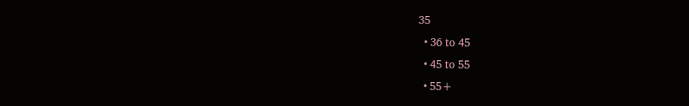35
  • 36 to 45
  • 45 to 55
  • 55+